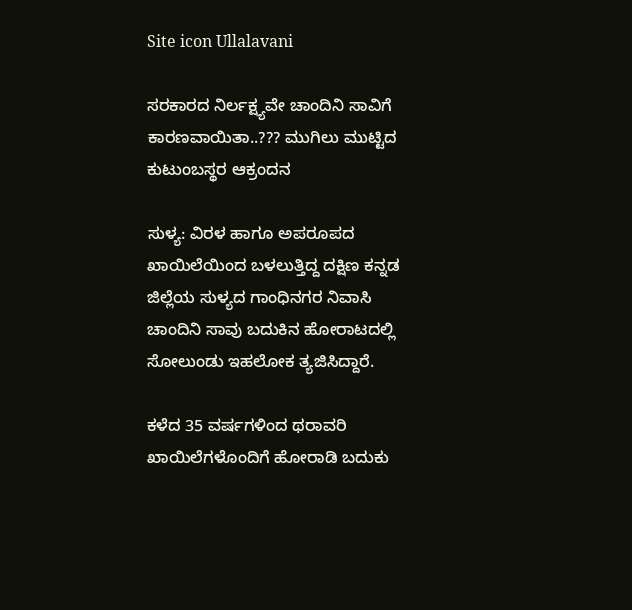Site icon Ullalavani

ಸರಕಾರದ ನಿರ್ಲಕ್ಷ್ಯವೇ ಚಾಂದಿನಿ ಸಾವಿಗೆ ಕಾರಣವಾಯಿತಾ..??? ಮುಗಿಲು ಮುಟ್ಟಿದ ಕುಟುಂಬಸ್ಥರ ಆಕ್ರಂದನ

ಸುಳ್ಯ: ವಿರಳ ಹಾಗೂ ಅಪರೂಪದ ಖಾಯಿಲೆಯಿಂದ ಬಳಲುತ್ತಿದ್ದ ದಕ್ಷಿಣ ಕನ್ನಡ ಜಿಲ್ಲೆಯ ಸುಳ್ಯದ ಗಾಂಧಿನಗರ ನಿವಾಸಿ ಚಾಂದಿನಿ ಸಾವು ಬದುಕಿನ ಹೋರಾಟದಲ್ಲಿ ಸೋಲುಂಡು ಇಹಲೋಕ ತ್ಯಜಿಸಿದ್ದಾರೆ.

ಕಳೆದ 35 ವರ್ಷಗಳಿಂದ ಥರಾವರಿ ಖಾಯಿಲೆಗಳೊಂದಿಗೆ ಹೋರಾಡಿ ಬದುಕು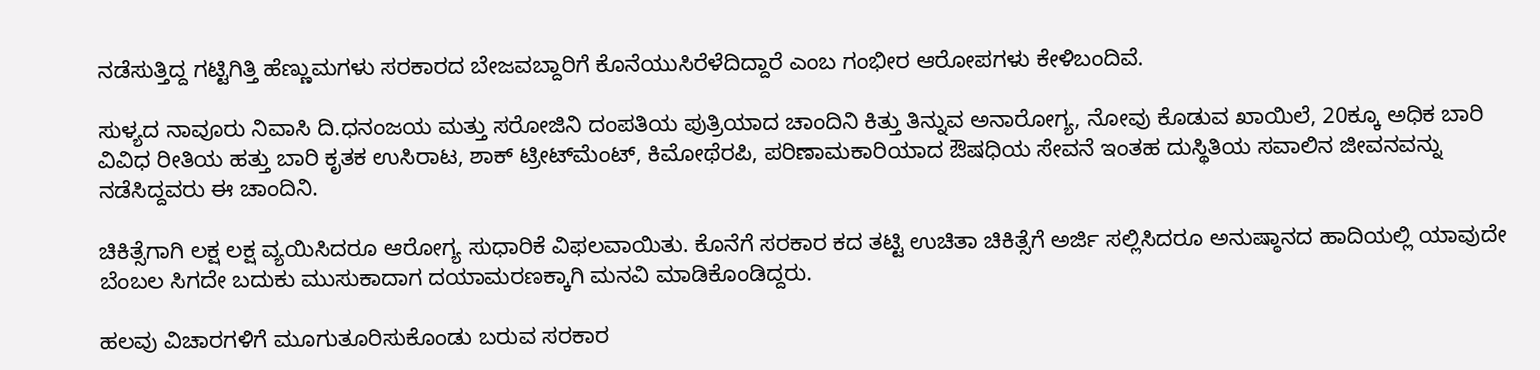ನಡೆಸುತ್ತಿದ್ದ ಗಟ್ಟಿಗಿತ್ತಿ ಹೆಣ್ಣುಮಗಳು ಸರಕಾರದ ಬೇಜವಬ್ದಾರಿಗೆ ಕೊನೆಯುಸಿರೆಳೆದಿದ್ದಾರೆ ಎಂಬ ಗಂಭೀರ ಆರೋಪಗಳು ಕೇಳಿಬಂದಿವೆ.

ಸುಳ್ಯದ ನಾವೂರು ನಿವಾಸಿ ದಿ.ಧನಂಜಯ ಮತ್ತು ಸರೋಜಿನಿ ದಂಪತಿಯ ಪುತ್ರಿಯಾದ ಚಾಂದಿನಿ ಕಿತ್ತು ತಿನ್ನುವ ಅನಾರೋಗ್ಯ, ನೋವು ಕೊಡುವ ಖಾಯಿಲೆ, 20ಕ್ಕೂ ಅಧಿಕ ಬಾರಿ ವಿವಿಧ ರೀತಿಯ ಹತ್ತು ಬಾರಿ ಕೃತಕ ಉಸಿರಾಟ, ಶಾಕ್ ಟ್ರೀಟ್‌ಮೆಂಟ್, ಕಿಮೋಥೆರಪಿ, ಪರಿಣಾಮಕಾರಿಯಾದ ಔಷಧಿಯ ಸೇವನೆ ಇಂತಹ ದುಸ್ಥಿತಿಯ ಸವಾಲಿನ ಜೀವನವನ್ನು ನಡೆಸಿದ್ದವರು ಈ ಚಾಂದಿನಿ.

ಚಿಕಿತ್ಸೆಗಾಗಿ ಲಕ್ಷ ಲಕ್ಷ ವ್ಯಯಿಸಿದರೂ ಆರೋಗ್ಯ ಸುಧಾರಿಕೆ ವಿಫಲವಾಯಿತು. ಕೊನೆಗೆ ಸರಕಾರ ಕದ ತಟ್ಟಿ ಉಚಿತಾ ಚಿಕಿತ್ಸೆಗೆ ಅರ್ಜಿ ಸಲ್ಲಿಸಿದರೂ ಅನುಷ್ಠಾನದ ಹಾದಿಯಲ್ಲಿ ಯಾವುದೇ ಬೆಂಬಲ ಸಿಗದೇ ಬದುಕು ಮುಸುಕಾದಾಗ ದಯಾಮರಣಕ್ಕಾಗಿ ಮನವಿ ಮಾಡಿಕೊಂಡಿದ್ದರು.

ಹಲವು ವಿಚಾರಗಳಿಗೆ ಮೂಗುತೂರಿಸುಕೊಂಡು ಬರುವ ಸರಕಾರ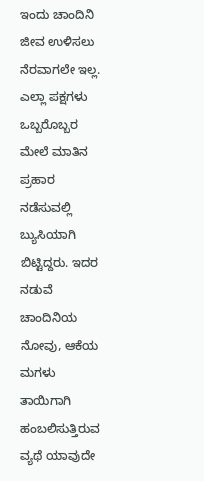ಇಂದು ಚಾಂದಿನಿ ಜೀವ ಉಳಿಸಲು ನೆರವಾಗಲೇ ಇಲ್ಲ. ಎಲ್ಲಾ ಪಕ್ಷಗಳು ಒಬ್ಬರೊಬ್ಬರ ಮೇಲೆ ಮಾತಿನ ಪ್ರಹಾರ ನಡೆಸುವಲ್ಲಿ ಬ್ಯುಸಿಯಾಗಿ ಬಿಟ್ಟಿದ್ದರು. ಇದರ ನಡುವೆ ಚಾಂದಿನಿಯ ನೋವು, ಆಕೆಯ ಮಗಳು ತಾಯಿಗಾಗಿ ಹಂಬಲಿಸುತ್ತಿರುವ ವ್ಯಥೆ ಯಾವುದೇ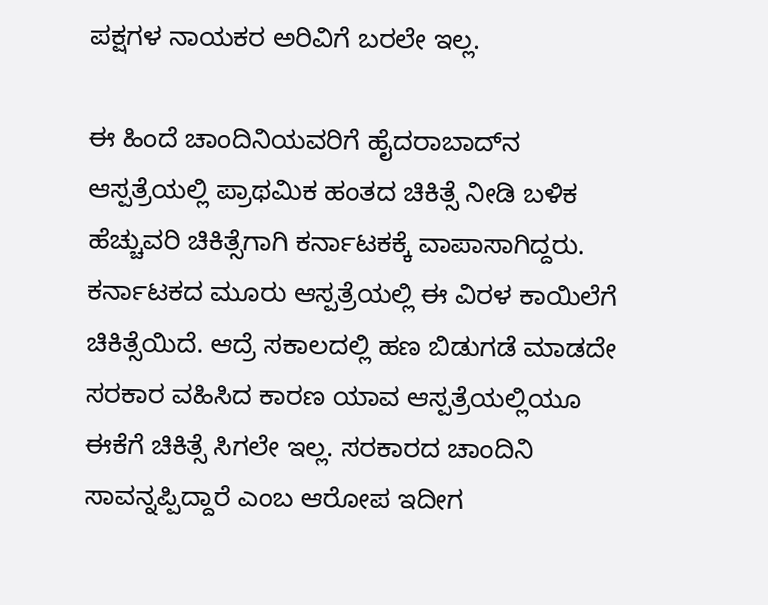ಪಕ್ಷಗಳ ನಾಯಕರ ಅರಿವಿಗೆ ಬರಲೇ ಇಲ್ಲ.

ಈ ಹಿಂದೆ ಚಾಂದಿನಿಯವರಿಗೆ ಹೈದರಾಬಾದ್‌ನ ಆಸ್ಪತ್ರೆಯಲ್ಲಿ ಪ್ರಾಥಮಿಕ ಹಂತದ ಚಿಕಿತ್ಸೆ ನೀಡಿ ಬಳಿಕ ಹೆಚ್ಚುವರಿ ಚಿಕಿತ್ಸೆಗಾಗಿ ಕರ್ನಾಟಕಕ್ಕೆ ವಾಪಾಸಾಗಿದ್ದರು. ಕರ್ನಾಟಕದ ಮೂರು ಆಸ್ಪತ್ರೆಯಲ್ಲಿ ಈ ವಿರಳ ಕಾಯಿಲೆಗೆ ಚಿಕಿತ್ಸೆಯಿದೆ. ಆದ್ರೆ ಸಕಾಲದಲ್ಲಿ ಹಣ ಬಿಡುಗಡೆ ಮಾಡದೇ ಸರಕಾರ ವಹಿಸಿದ ಕಾರಣ ಯಾವ ಆಸ್ಪತ್ರೆಯಲ್ಲಿಯೂ ಈಕೆಗೆ ಚಿಕಿತ್ಸೆ ಸಿಗಲೇ ಇಲ್ಲ. ಸರಕಾರದ ಚಾಂದಿನಿ ಸಾವನ್ನಪ್ಪಿದ್ದಾರೆ ಎಂಬ ಆರೋಪ ಇದೀಗ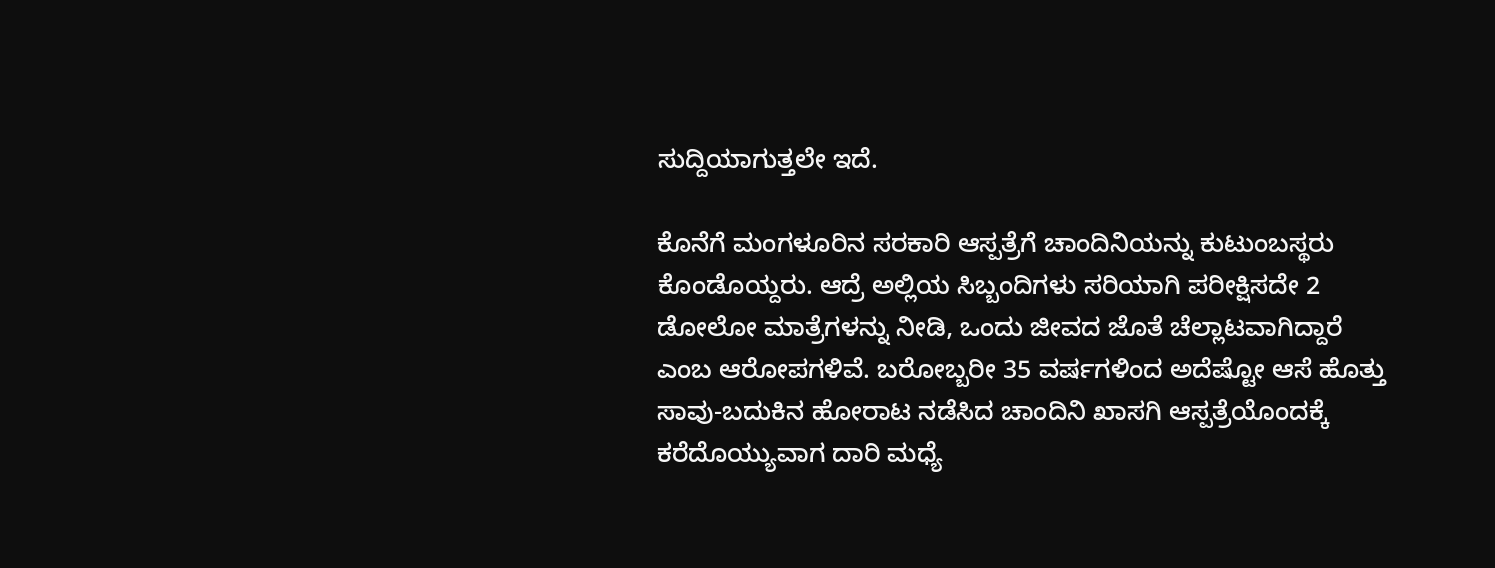ಸುದ್ದಿಯಾಗುತ್ತಲೇ ಇದೆ.

ಕೊನೆಗೆ ಮಂಗಳೂರಿನ ಸರಕಾರಿ ಆಸ್ಪತ್ರೆಗೆ ಚಾಂದಿನಿಯನ್ನು ಕುಟುಂಬಸ್ಥರು ಕೊಂಡೊಯ್ದರು. ಆದ್ರೆ ಅಲ್ಲಿಯ ಸಿಬ್ಬಂದಿಗಳು ಸರಿಯಾಗಿ ಪರೀಕ್ಷಿಸದೇ 2 ಡೋಲೋ ಮಾತ್ರೆಗಳನ್ನು ನೀಡಿ, ಒಂದು ಜೀವದ ಜೊತೆ ಚೆಲ್ಲಾಟವಾಗಿದ್ದಾರೆ ಎಂಬ ಆರೋಪಗಳಿವೆ. ಬರೋಬ್ಬರೀ 35 ವರ್ಷಗಳಿಂದ ಅದೆಷ್ಟೋ ಆಸೆ ಹೊತ್ತು ಸಾವು-ಬದುಕಿನ ಹೋರಾಟ ನಡೆಸಿದ ಚಾಂದಿನಿ ಖಾಸಗಿ ಆಸ್ಪತ್ರೆಯೊಂದಕ್ಕೆ ಕರೆದೊಯ್ಯುವಾಗ ದಾರಿ ಮಧ್ಯೆ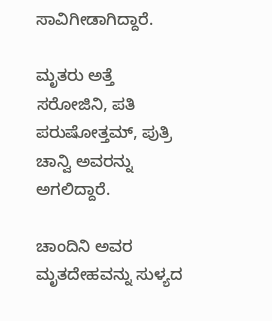ಸಾವಿಗೀಡಾಗಿದ್ದಾರೆ.

ಮೃತರು ಅತ್ತೆ ಸರೋಜಿನಿ, ಪತಿ ಪರುಷೋತ್ತಮ್, ಪುತ್ರಿ ಚಾನ್ವಿ ಅವರನ್ನು ಅಗಲಿದ್ದಾರೆ.

ಚಾಂದಿನಿ ಅವರ ಮೃತದೇಹವನ್ನು ಸುಳ್ಯದ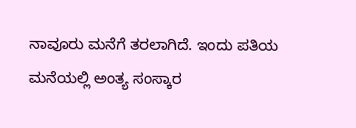ನಾವೂರು ಮನೆಗೆ ತರಲಾಗಿದೆ. ಇಂದು ಪತಿಯ ಮನೆಯಲ್ಲಿ ಅಂತ್ಯ ಸಂಸ್ಕಾರ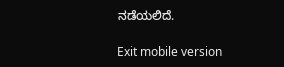ನಡೆಯಲಿದೆ.

Exit mobile version